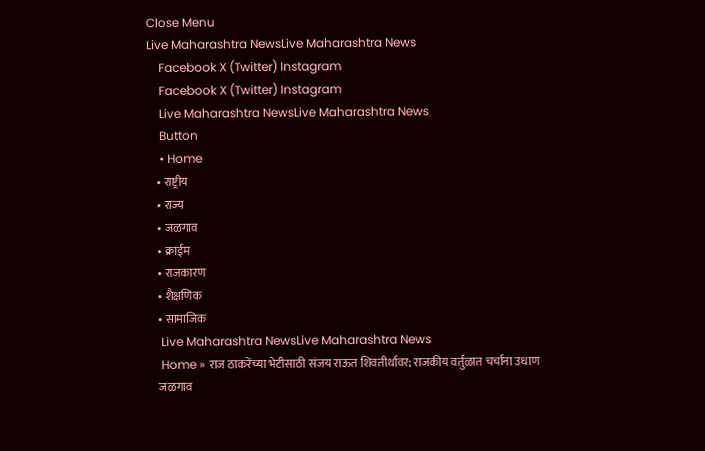Close Menu
Live Maharashtra NewsLive Maharashtra News
    Facebook X (Twitter) Instagram
    Facebook X (Twitter) Instagram
    Live Maharashtra NewsLive Maharashtra News
    Button
    • Home
    • राष्ट्रीय
    • राज्य
    • जळगाव
    • क्राईम
    • राजकारण
    • शैक्षणिक
    • सामाजिक
    Live Maharashtra NewsLive Maharashtra News
    Home » राज ठाकरेंच्या भेटीसाठी संजय राऊत शिवतीर्थावर; राजकीय वर्तुळात चर्चांना उधाण
    जळगाव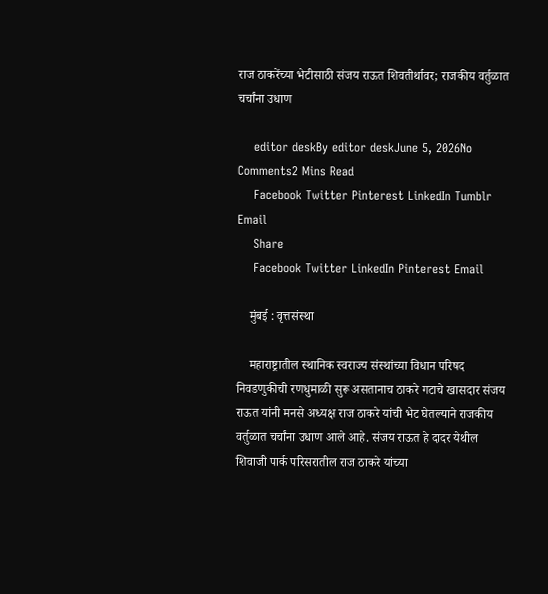राज ठाकरेंच्या भेटीसाठी संजय राऊत शिवतीर्थावर; राजकीय वर्तुळात चर्चांना उधाण

    editor deskBy editor deskJune 5, 2026No Comments2 Mins Read
    Facebook Twitter Pinterest LinkedIn Tumblr Email
    Share
    Facebook Twitter LinkedIn Pinterest Email

    मुंबई : वृत्तसंस्था

    महाराष्ट्रातील स्थानिक स्वराज्य संस्थांच्या विधान परिषद निवडणुकीची रणधुमाळी सुरू असतानाच ठाकरे गटाचे खासदार संजय राऊत यांनी मनसे अध्यक्ष राज ठाकरे यांची भेट घेतल्याने राजकीय वर्तुळात चर्चांना उधाण आले आहे. संजय राऊत हे दादर येथील शिवाजी पार्क परिसरातील राज ठाकरे यांच्या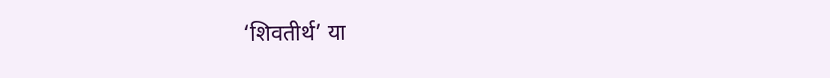‘शिवतीर्थ’ या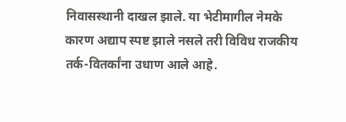निवासस्थानी दाखल झाले. या भेटीमागील नेमके कारण अद्याप स्पष्ट झाले नसले तरी विविध राजकीय तर्क-वितर्कांना उधाण आले आहे.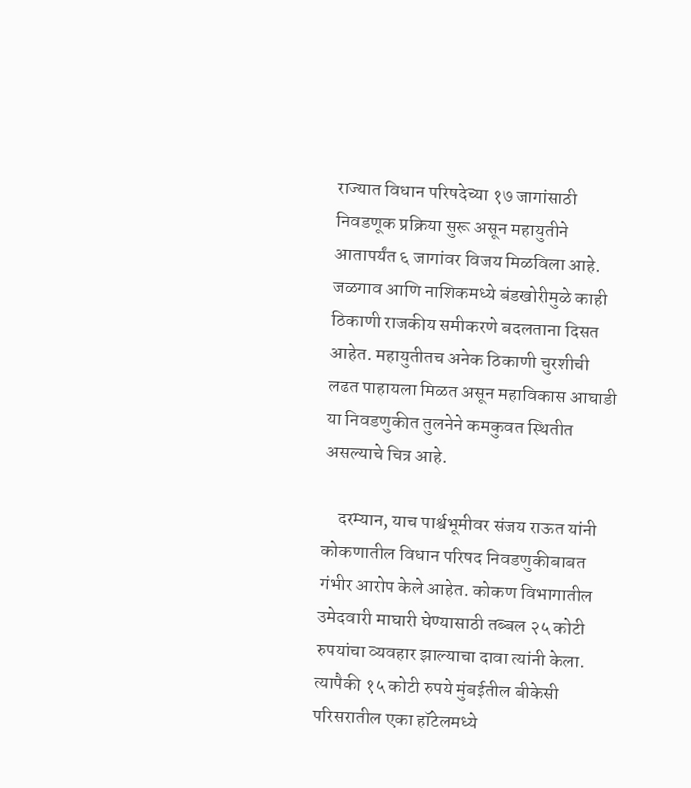राज्यात विधान परिषदेच्या १७ जागांसाठी निवडणूक प्रक्रिया सुरू असून महायुतीने आतापर्यंत ६ जागांवर विजय मिळविला आहे. जळगाव आणि नाशिकमध्ये बंडखोरीमुळे काही ठिकाणी राजकीय समीकरणे बदलताना दिसत आहेत. महायुतीतच अनेक ठिकाणी चुरशीची लढत पाहायला मिळत असून महाविकास आघाडी या निवडणुकीत तुलनेने कमकुवत स्थितीत असल्याचे चित्र आहे.

    दरम्यान, याच पार्श्वभूमीवर संजय राऊत यांनी कोकणातील विधान परिषद निवडणुकीबाबत गंभीर आरोप केले आहेत. कोकण विभागातील उमेदवारी माघारी घेण्यासाठी तब्बल २५ कोटी रुपयांचा व्यवहार झाल्याचा दावा त्यांनी केला. त्यापैकी १५ कोटी रुपये मुंबईतील बीकेसी परिसरातील एका हॉटेलमध्ये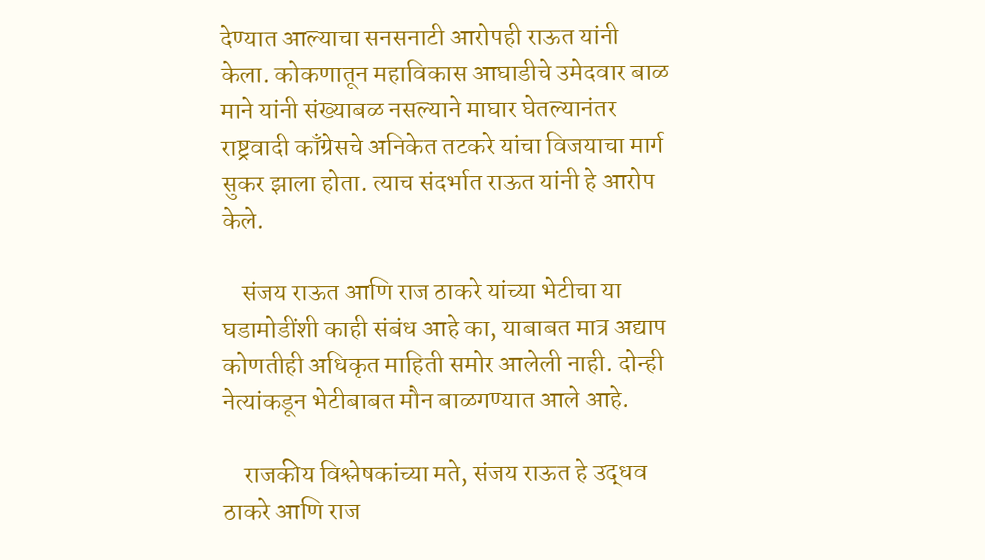देण्यात आल्याचा सनसनाटी आरोपही राऊत यांनी केला. कोकणातून महाविकास आघाडीचे उमेदवार बाळ माने यांनी संख्याबळ नसल्याने माघार घेतल्यानंतर राष्ट्रवादी काँग्रेसचे अनिकेत तटकरे यांचा विजयाचा मार्ग सुकर झाला होता. त्याच संदर्भात राऊत यांनी हे आरोप केले.

    संजय राऊत आणि राज ठाकरे यांच्या भेटीचा या घडामोडींशी काही संबंध आहे का, याबाबत मात्र अद्याप कोणतीही अधिकृत माहिती समोर आलेली नाही. दोन्ही नेत्यांकडून भेटीबाबत मौन बाळगण्यात आले आहे.

    राजकीय विश्लेषकांच्या मते, संजय राऊत हे उद्धव ठाकरे आणि राज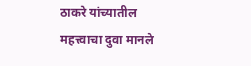ठाकरे यांच्यातील महत्त्वाचा दुवा मानले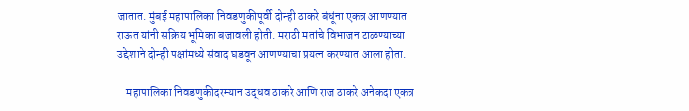जातात. मुंबई महापालिका निवडणुकीपूर्वी दोन्ही ठाकरे बंधूंना एकत्र आणण्यात राऊत यांनी सक्रिय भूमिका बजावली होती. मराठी मतांचे विभाजन टाळण्याच्या उद्देशाने दोन्ही पक्षांमध्ये संवाद घडवून आणण्याचा प्रयत्न करण्यात आला होता.

    महापालिका निवडणुकीदरम्यान उद्धव ठाकरे आणि राज ठाकरे अनेकदा एकत्र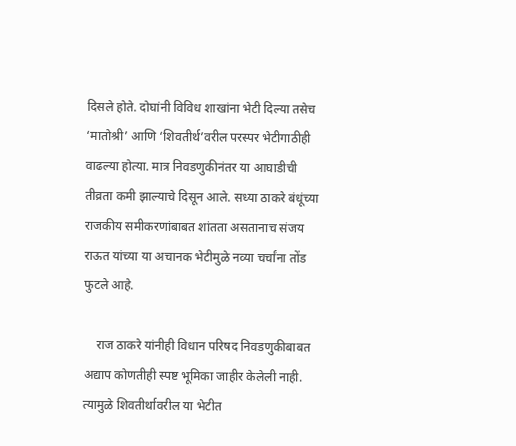दिसले होते. दोघांनी विविध शाखांना भेटी दिल्या तसेच ‘मातोश्री’ आणि ‘शिवतीर्थ’वरील परस्पर भेटीगाठीही वाढल्या होत्या. मात्र निवडणुकीनंतर या आघाडीची तीव्रता कमी झाल्याचे दिसून आले. सध्या ठाकरे बंधूंच्या राजकीय समीकरणांबाबत शांतता असतानाच संजय राऊत यांच्या या अचानक भेटीमुळे नव्या चर्चांना तोंड फुटले आहे.

    राज ठाकरे यांनीही विधान परिषद निवडणुकीबाबत अद्याप कोणतीही स्पष्ट भूमिका जाहीर केलेली नाही. त्यामुळे शिवतीर्थावरील या भेटीत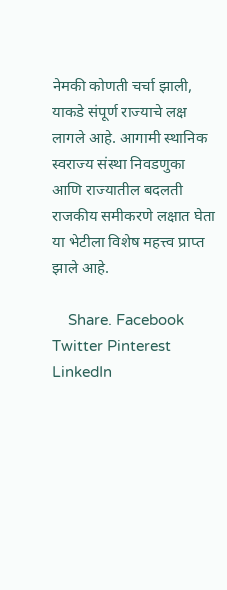नेमकी कोणती चर्चा झाली, याकडे संपूर्ण राज्याचे लक्ष लागले आहे. आगामी स्थानिक स्वराज्य संस्था निवडणुका आणि राज्यातील बदलती राजकीय समीकरणे लक्षात घेता या भेटीला विशेष महत्त्व प्राप्त झाले आहे.

    Share. Facebook Twitter Pinterest LinkedIn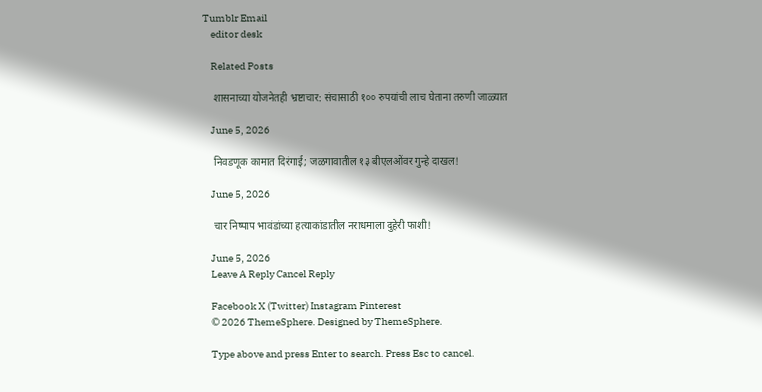Tumblr Email
    editor desk

    Related Posts

    शासनाच्या योजनेतही भ्रष्टाचार: संचासाठी १०० रुपयांची लाच घेताना तरुणी जाळ्यात

    June 5, 2026

    निवडणूक कामात दिरंगाई; जळगावातील १३ बीएलओंवर गुन्हे दाखल!

    June 5, 2026

    चार निष्पाप भावंडांच्या हत्याकांडातील नराधमाला दुहेरी फाशी!

    June 5, 2026
    Leave A Reply Cancel Reply

    Facebook X (Twitter) Instagram Pinterest
    © 2026 ThemeSphere. Designed by ThemeSphere.

    Type above and press Enter to search. Press Esc to cancel.